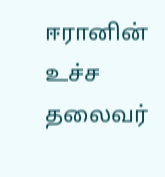ஈரானின் உச்ச தலைவர்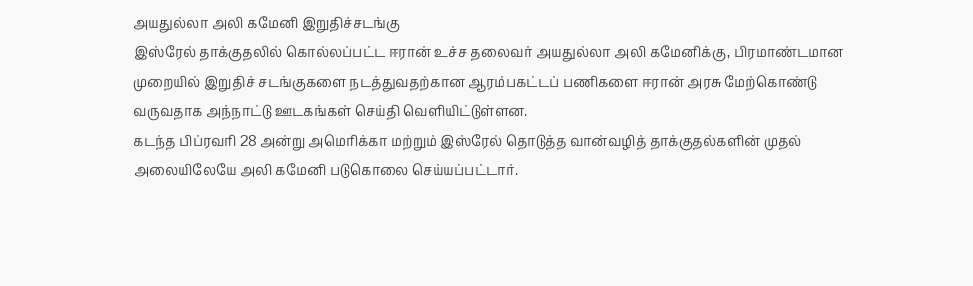அயதுல்லா அலி கமேனி இறுதிச்சடங்கு
இஸ்ரேல் தாக்குதலில் கொல்லப்பட்ட ஈரான் உச்ச தலைவர் அயதுல்லா அலி கமேனிக்கு, பிரமாண்டமான முறையில் இறுதிச் சடங்குகளை நடத்துவதற்கான ஆரம்பகட்டப் பணிகளை ஈரான் அரசு மேற்கொண்டு வருவதாக அந்நாட்டு ஊடகங்கள் செய்தி வெளியிட்டுள்ளன.
கடந்த பிப்ரவரி 28 அன்று அமெரிக்கா மற்றும் இஸ்ரேல் தொடுத்த வான்வழித் தாக்குதல்களின் முதல் அலையிலேயே அலி கமேனி படுகொலை செய்யப்பட்டார்.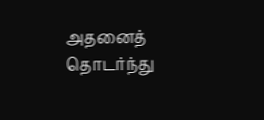அதனைத் தொடர்ந்து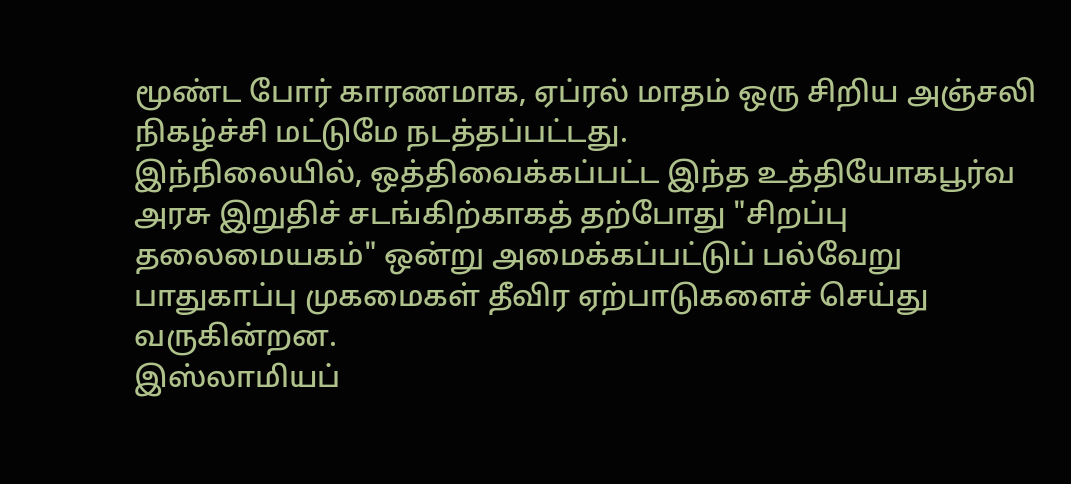மூண்ட போர் காரணமாக, ஏப்ரல் மாதம் ஒரு சிறிய அஞ்சலி நிகழ்ச்சி மட்டுமே நடத்தப்பட்டது.
இந்நிலையில், ஒத்திவைக்கப்பட்ட இந்த உத்தியோகபூர்வ அரசு இறுதிச் சடங்கிற்காகத் தற்போது "சிறப்பு தலைமையகம்" ஒன்று அமைக்கப்பட்டுப் பல்வேறு பாதுகாப்பு முகமைகள் தீவிர ஏற்பாடுகளைச் செய்து வருகின்றன.
இஸ்லாமியப்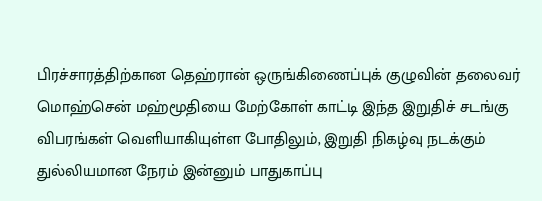பிரச்சாரத்திற்கான தெஹ்ரான் ஒருங்கிணைப்புக் குழுவின் தலைவர் மொஹ்சென் மஹ்மூதியை மேற்கோள் காட்டி இந்த இறுதிச் சடங்கு விபரங்கள் வெளியாகியுள்ள போதிலும், இறுதி நிகழ்வு நடக்கும் துல்லியமான நேரம் இன்னும் பாதுகாப்பு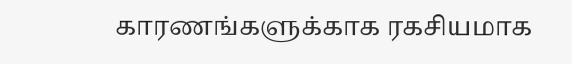காரணங்களுக்காக ரகசியமாக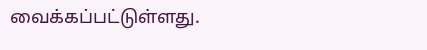வைக்கப்பட்டுள்ளது.